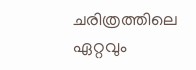ചരിത്രത്തിലെ ഏറ്റവും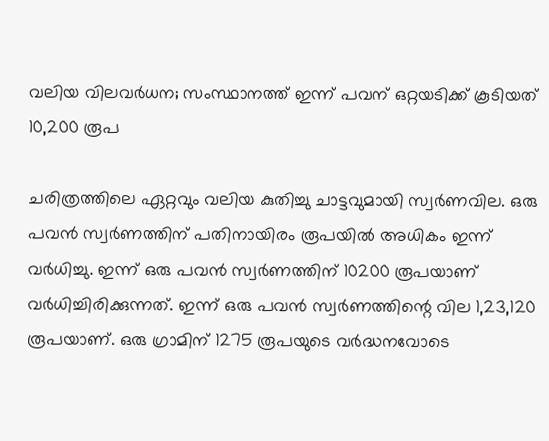വലിയ വിലവർധന; സംസ്ഥാനത്ത് ഇന്ന് പവന് ഒറ്റയടിക്ക് കൂടിയത് 10,200 രൂപ

ചരിത്രത്തിലെ ഏറ്റവും വലിയ കുതിച്ചു ചാട്ടവുമായി സ്വർണവില. ഒരു പവന്‍ സ്വര്‍ണത്തിന് പതിനായിരം രൂപയില്‍ അധികം ഇന്ന് വര്‍ധിച്ചു. ഇന്ന് ഒരു പവന്‍ സ്വര്‍ണത്തിന് 10200 രൂപയാണ് വര്‍ധിച്ചിരിക്കുന്നത്. ഇന്ന് ഒരു പവൻ സ്വർണത്തിന്റെ വില 1,23,120 രൂപയാണ്. ഒരു ഗ്രാമിന് 1275 രൂപയുടെ വർദ്ധനവോടെ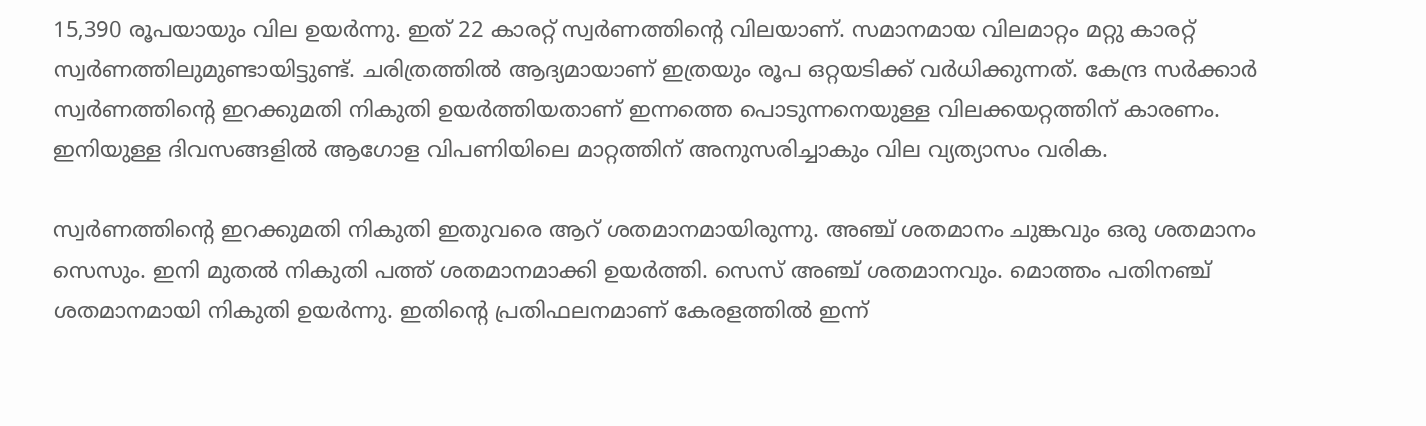15,390 രൂപയായും വില ഉയർന്നു. ഇത് 22 കാരറ്റ് സ്വര്‍ണത്തിന്റെ വിലയാണ്. സമാനമായ വിലമാറ്റം മറ്റു കാരറ്റ് സ്വര്‍ണത്തിലുമുണ്ടായിട്ടുണ്ട്. ചരിത്രത്തിൽ ആദ്യമായാണ് ഇത്രയും രൂപ ഒറ്റയടിക്ക് വര്‍ധിക്കുന്നത്. കേന്ദ്ര സര്‍ക്കാര്‍ സ്വര്‍ണത്തിന്റെ ഇറക്കുമതി നികുതി ഉയര്‍ത്തിയതാണ് ഇന്നത്തെ പൊടുന്നനെയുള്ള വിലക്കയറ്റത്തിന് കാരണം. ഇനിയുള്ള ദിവസങ്ങളില്‍ ആഗോള വിപണിയിലെ മാറ്റത്തിന് അനുസരിച്ചാകും വില വ്യത്യാസം വരിക.

സ്വര്‍ണത്തിന്റെ ഇറക്കുമതി നികുതി ഇതുവരെ ആറ് ശതമാനമായിരുന്നു. അഞ്ച് ശതമാനം ചുങ്കവും ഒരു ശതമാനം സെസും. ഇനി മുതല്‍ നികുതി പത്ത് ശതമാനമാക്കി ഉയര്‍ത്തി. സെസ് അഞ്ച് ശതമാനവും. മൊത്തം പതിനഞ്ച് ശതമാനമായി നികുതി ഉയര്‍ന്നു. ഇതിന്റെ പ്രതിഫലനമാണ് കേരളത്തില്‍ ഇന്ന്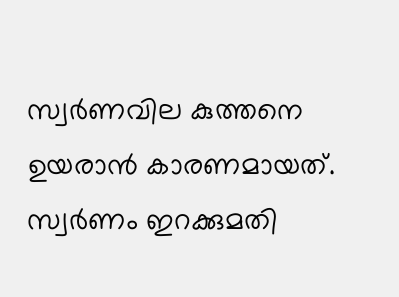സ്വർണവില കുത്തനെ ഉയരാൻ കാരണമായത്. സ്വര്‍ണം ഇറക്കുമതി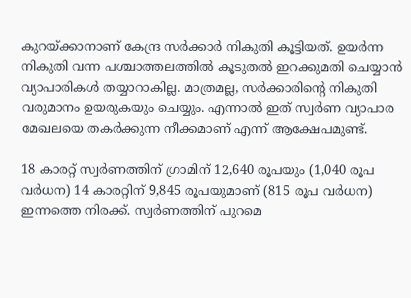കുറയ്ക്കാനാണ് കേന്ദ്ര സര്‍ക്കാര്‍ നികുതി കൂട്ടിയത്. ഉയര്‍ന്ന നികുതി വന്ന പശ്ചാത്തലത്തില്‍ കൂടുതല്‍ ഇറക്കുമതി ചെയ്യാന്‍ വ്യാപാരികള്‍ തയ്യാറാകില്ല. മാത്രമല്ല, സര്‍ക്കാരിന്റെ നികുതി വരുമാനം ഉയരുകയും ചെയ്യും. എന്നാല്‍ ഇത് സ്വര്‍ണ വ്യാപാര മേഖലയെ തകര്‍ക്കുന്ന നീക്കമാണ് എന്ന് ആക്ഷേപമുണ്ട്.

18 കാരറ്റ് സ്വർണത്തിന് ഗ്രാമിന് 12,640 രൂപയും (1,040 രൂപ വർധന) 14 കാരറ്റിന് 9,845 രൂപയുമാണ് (815 രൂപ വർധന) ഇന്നത്തെ നിരക്ക്. സ്വർണത്തിന് പുറമെ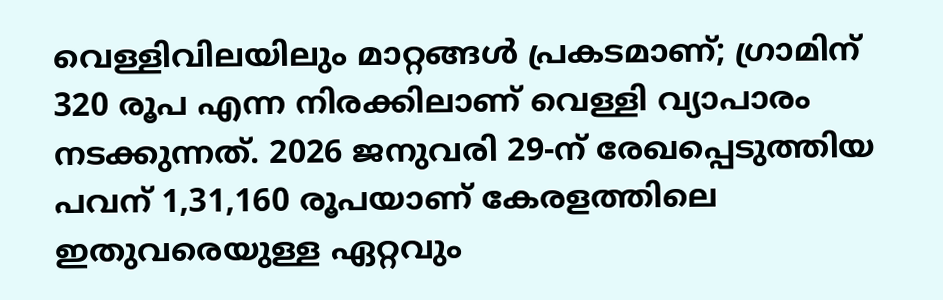വെള്ളിവിലയിലും മാറ്റങ്ങൾ പ്രകടമാണ്; ഗ്രാമിന് 320 രൂപ എന്ന നിരക്കിലാണ് വെള്ളി വ്യാപാരം നടക്കുന്നത്. 2026 ജനുവരി 29-ന് രേഖപ്പെടുത്തിയ പവന് 1,31,160 രൂപയാണ് കേരളത്തിലെ ഇതുവരെയുള്ള ഏറ്റവും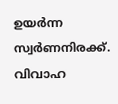ഉയർന്ന സ്വർണനിരക്ക്. വിവാഹ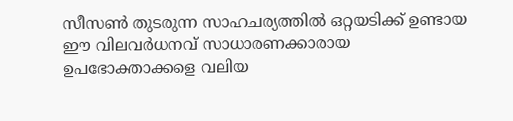സീസൺ തുടരുന്ന സാഹചര്യത്തിൽ ഒറ്റയടിക്ക് ഉണ്ടായ ഈ വിലവർധനവ് സാധാരണക്കാരായ ഉപഭോക്താക്കളെ വലിയ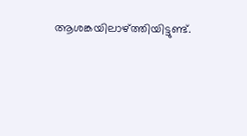ആശങ്കയിലാഴ്ത്തിയിട്ടുണ്ട്.